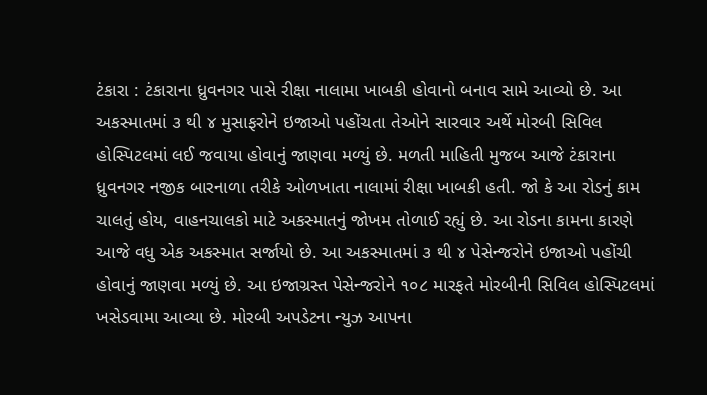ટંકારા : ટંકારાના ધ્રુવનગર પાસે રીક્ષા નાલામા ખાબકી હોવાનો બનાવ સામે આવ્યો છે. આ અકસ્માતમાં ૩ થી ૪ મુસાફરોને ઇજાઓ પહોંચતા તેઓને સારવાર અર્થે મોરબી સિવિલ હોસ્પિટલમાં લઈ જવાયા હોવાનું જાણવા મળ્યું છે. મળતી માહિતી મુજબ આજે ટંકારાના ધ્રુવનગર નજીક બારનાળા તરીકે ઓળખાતા નાલામાં રીક્ષા ખાબકી હતી. જો કે આ રોડનું કામ ચાલતું હોય, વાહનચાલકો માટે અકસ્માતનું જોખમ તોળાઈ રહ્યું છે. આ રોડના કામના કારણે આજે વધુ એક અકસ્માત સર્જાયો છે. આ અકસ્માતમાં ૩ થી ૪ પેસેન્જરોને ઇજાઓ પહોંચી હોવાનું જાણવા મળ્યું છે. આ ઇજાગ્રસ્ત પેસેન્જરોને ૧૦૮ મારફતે મોરબીની સિવિલ હોસ્પિટલમાં ખસેડવામા આવ્યા છે. મોરબી અપડેટના ન્યુઝ આપના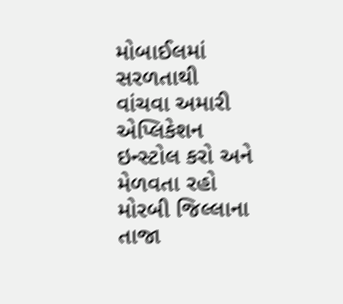મોબાઈલમાં સરળતાથી વાંચવા અમારી એપ્લિકેશન ઇન્સ્ટોલ કરો અને મેળવતા રહો મોરબી જિલ્લાના તાજા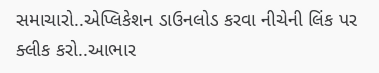સમાચારો..એપ્લિકેશન ડાઉનલોડ કરવા નીચેની લિંક પર ક્લીક કરો..આભાર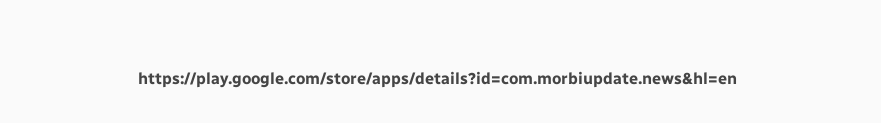https://play.google.com/store/apps/details?id=com.morbiupdate.news&hl=en